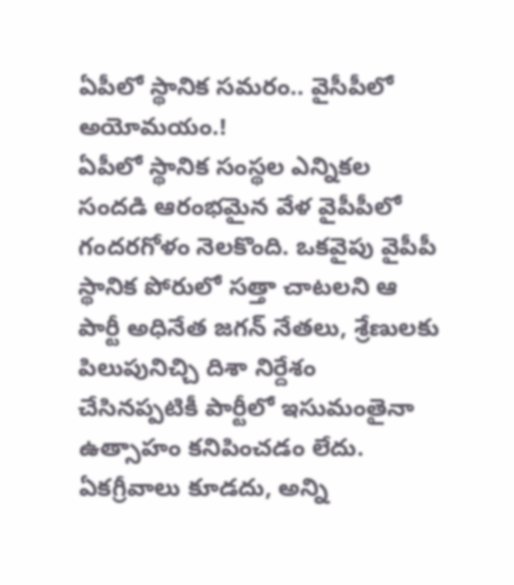ఏపీలో స్థానిక సమరం.. వైసీపీలో అయోమయం.!
ఏపీలో స్థానిక సంస్థల ఎన్నికల సందడి ఆరంభమైన వేళ వైపీపీలో గందరగోళం నెలకొంది. ఒకవైపు వైపీపీ స్థానిక పోరులో సత్తా చాటలని ఆ పార్టీ అధినేత జగన్ నేతలు, శ్రేణులకు పిలుపునిచ్చి దిశా నిర్దేశం చేసినప్పటికీ పార్టీలో ఇసుమంతైనా ఉత్సాహం కనిపించడం లేదు. ఏకగ్రీవాలు కూడదు, అన్ని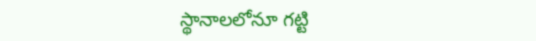స్థానాలలోనూ గట్టి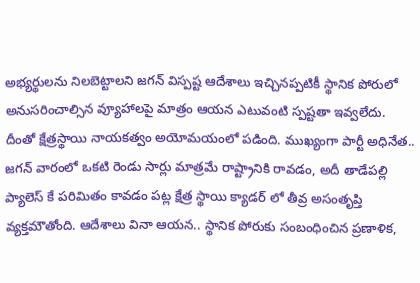అభ్యర్థులను నిలబెట్టాలని జగన్ విస్పష్ట ఆదేశాలు ఇచ్చినప్పటికీ స్థానిక పోరులో అనుసరించాల్సిన వ్యూహాలపై మాత్రం ఆయన ఎటువంటి స్పష్టతా ఇవ్వలేదు. దీంతో క్షేత్రస్థాయి నాయకత్వం అయోమయంలో పడింది. ముఖ్యంగా పార్టీ అధినేత.. జగన్ వారంలో ఒకటి రెండు సార్లు మాత్రమే రాష్ట్రానికి రావడం, అదీ తాడేపల్లి ప్యాలెస్ కే పరిమితం కావడం పట్ల క్షేత్ర స్థాయి క్యాడర్ లో తీవ్ర అసంతృప్తి వ్యక్తమౌతోంది. ఆదేశాలు వినా ఆయన.. స్థానిక పోరుకు సంబంధించిన ప్రణాళిక,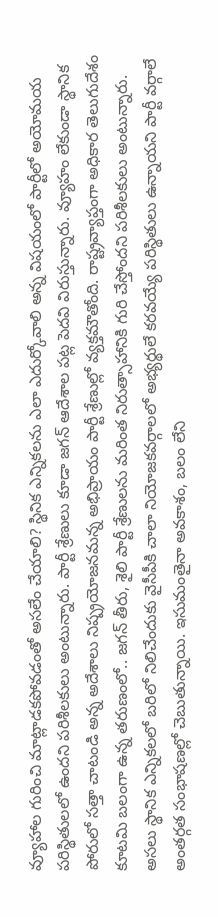వ్యూహాల గురించి మాట్లాడకపోవడంతో అసలేం చేయాలి? స్థినిక ఎన్నికలను ఎలా ఎదుర్కోవాలి అన్న విషయంలో పార్టీలో అయోమయ పరిస్థితులలో ఉందని పరిశీలకులు అంటున్నారు. పార్టీ శ్రేణులు కూడా జగన్ ఆదేశాల పట్ల పెదవి విరుస్తున్నారు. వ్యూహం లేకుండా స్థానిక పోరులో సత్తా చాటండి అన్న అదేశాలు నిష్ప్రయోజనమన్న అభిప్రాయం పార్టీ శ్రేణుల్లో వ్యక్తమౌతోంది. రాష్ట్రవ్యాప్తంగా అధికార తెలుగుదేశం కూటమి బలంగా ఉన్న తరుణంలో.. జగన్ తీరు, శైలి పార్టీ శ్రేణులను మరింత నిరుత్సాహానికి గురి చేస్తోందని పరిశీలకులు అంటున్నారు. అసలు స్థానిక ఎన్నికలలో బరిలో నిలిచేందుకు వైసీపీకి చాలా నియోజకవర్గాలలో అభ్యర్థులే కరవయ్యే పరిస్థితులు ఉన్నాయని పార్టీ వర్గాలే అంతర్గత సంభాషణల్లో చెబుతున్నాయి. ఇసుమంతైనా అవకాశం, బలం లేని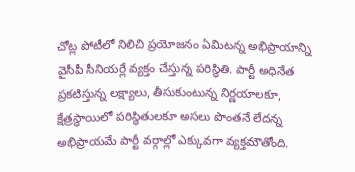చోట్ల పోటీలో నిలిచి ప్రయోజనం ఏమిటన్న అభిప్రాయాన్ని వైసీపీ సీనియర్లే వ్యక్తం చేస్తున్న పరిస్థితి. పార్టీ అధినేత ప్రకటిస్తున్న లక్ష్యాలు, తీసుకుంటున్న నిర్ణయాలకూ, క్షేత్రస్థాయిలో పరిస్థితులకూ అసలు పొంతనే లేదన్న అభిప్రాయమే పార్టీ వర్గాల్లో ఎక్కువగా వ్యక్తమౌతోంది.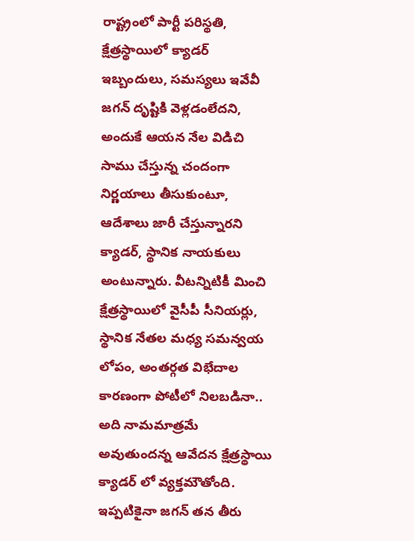రాష్ట్రంలో పార్టీ పరిస్థతి, క్షేత్రస్థాయిలో క్యాడర్ ఇబ్బందులు, సమస్యలు ఇవేవీ జగన్ దృష్టికి వెళ్లడంలేదని, అందుకే ఆయన నేల విడిచి సాము చేస్తున్న చందంగా నిర్ణయాలు తీసుకుంటూ, ఆదేశాలు జారీ చేస్తున్నారని క్యాడర్, స్థానిక నాయకులు అంటున్నారు. వీటన్నిటికీ మించి క్షేత్రస్థాయిలో వైసీపీ సీనియర్లు, స్థానిక నేతల మధ్య సమన్వయ లోపం, అంతర్గత విభేదాల కారణంగా పోటీలో నిలబడినా.. అది నామమాత్రమే అవుతుందన్న ఆవేదన క్షేత్రస్థాయి క్యాడర్ లో వ్యక్తమౌతోంది. ఇప్పటికైనా జగన్ తన తీరు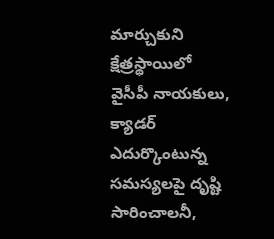మార్చుకుని క్షేత్రస్థాయిలో వైసీపీ నాయకులు, క్యాడర్ ఎదుర్కొంటున్న సమస్యలపై దృష్టి సారించాలనీ,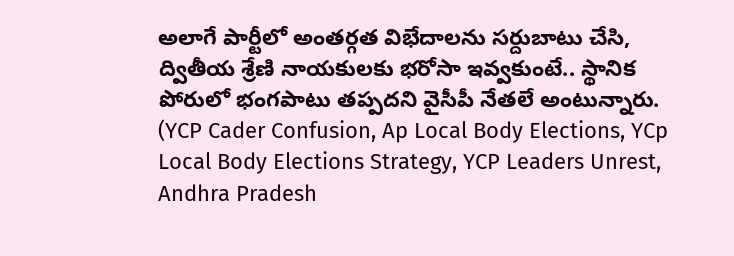అలాగే పార్టీలో అంతర్గత విభేదాలను సర్దుబాటు చేసి, ద్వితీయ శ్రేణి నాయకులకు భరోసా ఇవ్వకుంటే.. స్థానిక పోరులో భంగపాటు తప్పదని వైసీపీ నేతలే అంటున్నారు. (YCP Cader Confusion, Ap Local Body Elections, YCp Local Body Elections Strategy, YCP Leaders Unrest, Andhra Pradesh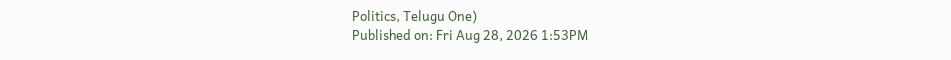Politics, Telugu One)
Published on: Fri Aug 28, 2026 1:53PM